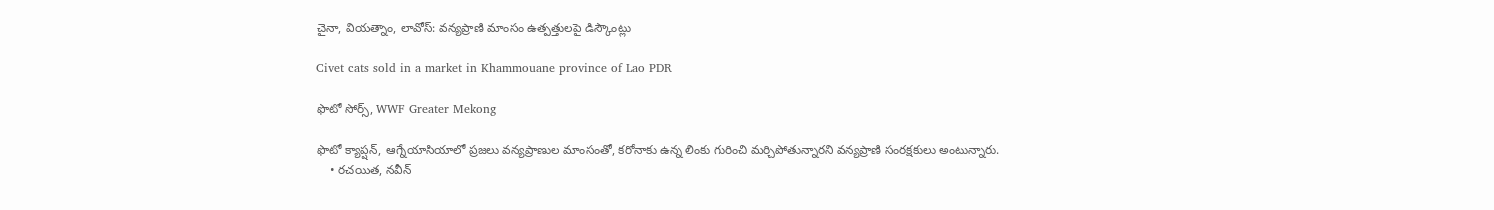చైనా, వియత్నాం, లావోస్: వన్యప్రాణి మాంసం ఉత్పత్తులపై డిస్కౌంట్లు

Civet cats sold in a market in Khammouane province of Lao PDR

ఫొటో సోర్స్, WWF Greater Mekong

ఫొటో క్యాప్షన్, ఆగ్నేయాసియాలో ప్రజలు వన్యప్రాణుల మాంసంతో, కరోనాకు ఉన్న లింకు గురించి మర్చిపోతున్నారని వన్యప్రాణి సంరక్షకులు అంటున్నారు.
    • రచయిత, నవీన్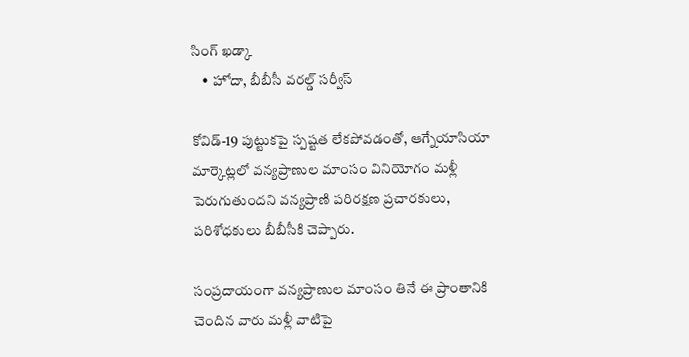సింగ్ ఖడ్కా
    • హోదా, బీబీసీ వరల్డ్‌ సర్వీస్‌

కోవిడ్-19 పుట్టుకపై స్పష్టత లేకపోవడంతో, ఆగ్నేయాసియా మార్కెట్లలో వన్యప్రాణుల మాంసం వినియోగం మళ్లీ పెరుగుతుందని వన్యప్రాణి పరిరక్షణ ప్రచారకులు, పరిశోధకులు బీబీసీకి చెప్పారు.

సంప్రదాయంగా వన్యప్రాణుల మాంసం తినే ఈ ప్రాంతానికి చెందిన వారు మళ్లీ వాటిపై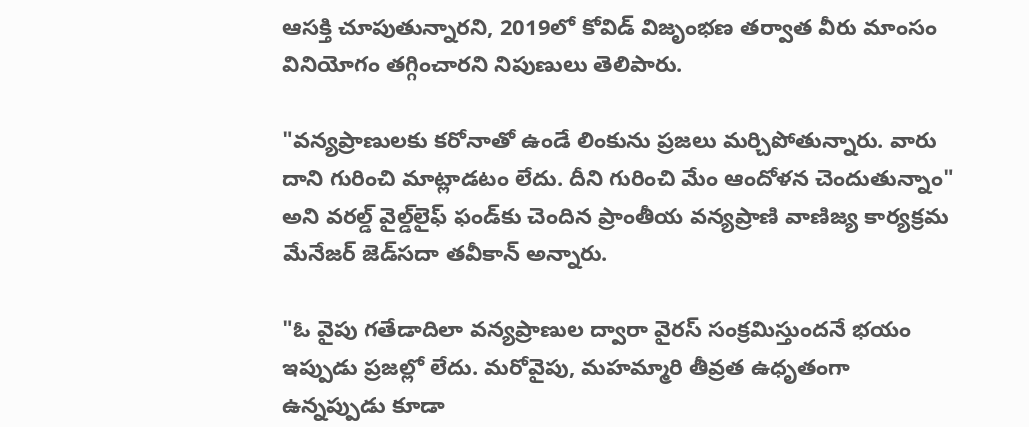ఆసక్తి చూపుతున్నారని, 2019లో కోవిడ్ విజృంభణ తర్వాత వీరు మాంసం వినియోగం తగ్గించారని నిపుణులు తెలిపారు.

"వన్యప్రాణులకు కరోనాతో ఉండే లింకును ప్రజలు మర్చిపోతున్నారు. వారు దాని గురించి మాట్లాడటం లేదు. దీని గురించి మేం ఆందోళన చెందుతున్నాం" అని వరల్డ్ వైల్డ్‌లైఫ్ ఫండ్‌కు చెందిన ప్రాంతీయ వన్యప్రాణి వాణిజ్య కార్యక్రమ మేనేజర్ జెడ్‌సదా తవీకాన్ అన్నారు.

"ఓ వైపు గతేడాదిలా వన్యప్రాణుల ద్వారా వైరస్ సంక్రమిస్తుందనే భయం ఇప్పుడు ప్రజల్లో లేదు. మరోవైపు, మహమ్మారి తీవ్రత ఉధృతంగా ఉన్నప్పుడు కూడా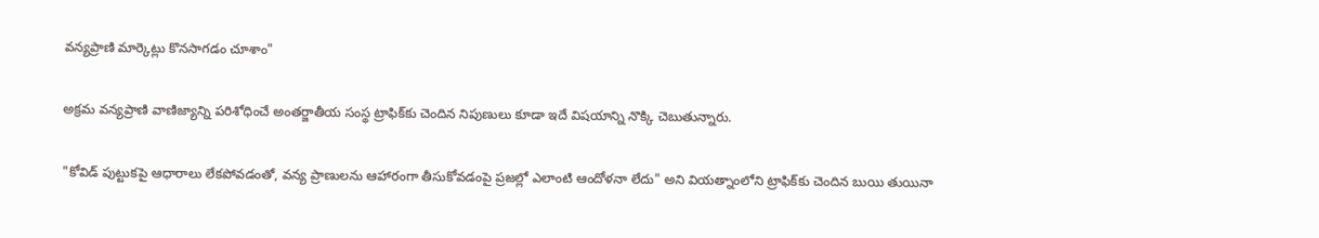వన్యప్రాణి మార్కెట్లు కొనసాగడం చూశాం"

అక్రమ వన్యప్రాణి వాణిజ్యాన్ని పరిశోధించే అంతర్జాతీయ సంస్థ ట్రాఫి‍‍క్‌కు చెందిన నిపుణులు కూడా ఇదే విషయాన్ని నొక్కి చెబుతున్నారు.

"కోవిడ్ పుట్టుకపై ఆధారాలు లేకపోవడంతో, వన్య ప్రాణులను ఆహారంగా తీసుకోవడంపై ప్రజల్లో ఎలాంటి ఆందోళనా లేదు" అని వియత్నాంలోని ట్రాఫిక్‌కు చెందిన బుయి తుయినా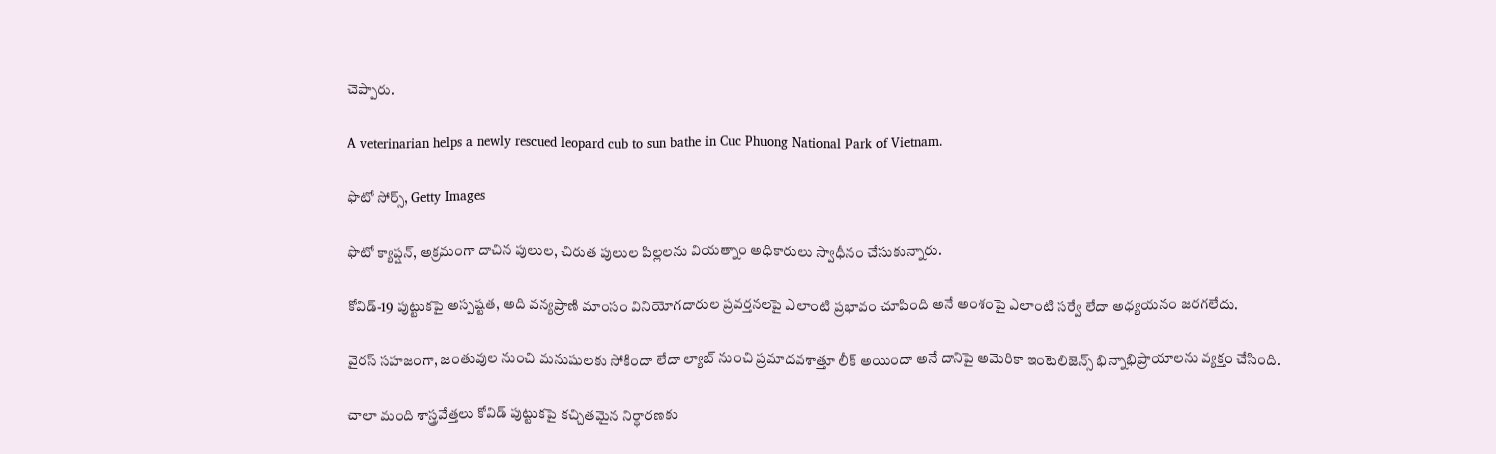చెప్పారు.

A veterinarian helps a newly rescued leopard cub to sun bathe in Cuc Phuong National Park of Vietnam.

ఫొటో సోర్స్, Getty Images

ఫొటో క్యాప్షన్, అక్రమంగా దాచిన పులుల, చిరుత పులుల పిల్లలను వియత్నాం అధికారులు స్వాధీనం చేసుకున్నారు.

కోవిడ్-19 పుట్టుకపై అస్పష్టత, అది వన్యప్రాణి మాంసం వినియోగదారుల ప్రవర్తనలపై ఎలాంటి ప్రభావం చూపింది అనే అంశంపై ఎలాంటి సర్వే లేదా అధ్యయనం జరగలేదు.

వైరస్ సహజంగా, జంతువుల నుంచి మనుషులకు సోకిందా లేదా ల్యాబ్‌ నుంచి ప్రమాదవశాత్తూ లీక్‌ అయిందా అనే దానిపై అమెరికా ఇంటెలిజెన్స్ భిన్నాభిప్రాయాలను వ్యక్తం చేసింది.

చాలా మంది శాస్త్రవేత్తలు కోవిడ్ పుట్టుకపై కచ్చితమైన నిర్ధారణకు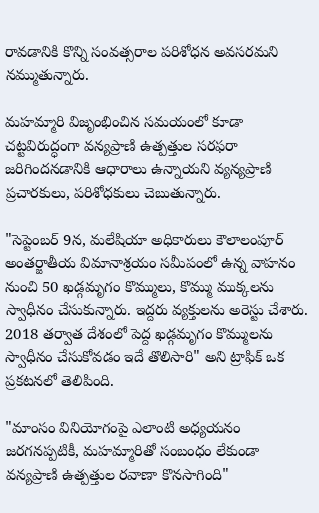రావడానికి కొన్ని సంవత్సరాల పరిశోధన అవసరమని నమ్ముతున్నారు.

మహమ్మారి విజృంభించిన సమయంలో కూడా చట్టవిరుద్ధంగా వన్యప్రాణి ఉత్పత్తుల సరఫరా జరిగిందనడానికి ఆధారాలు ఉన్నాయని వ్యన్యప్రాణి ప్రచారకులు, పరిశోధకులు చెబుతున్నారు.

"సెప్టెంబర్ 9న, మలేషియా అధికారులు కౌలాలంపూర్ అంతర్జాతీయ విమానాశ్రయం సమీపంలో ఉన్న వాహనం నుంచి 50 ఖడ్గమృగం కొమ్ములు, కొమ్ము ముక్కలను స్వాధీనం చేసుకున్నారు. ఇద్దరు వ్యక్తులను అరెస్టు చేశారు. 2018 తర్వాత దేశంలో పెద్ద ఖడ్గమృగం కొమ్ములను స్వాధీనం చేసుకోవడం ఇదే తొలిసారి" అని ట్రాఫిక్ ఒక ప్రకటనలో తెలిపింది.

"మాంసం వినియోగంపై ఎలాంటి అధ్యయనం జరగనప్పటికీ, మహమ్మారితో సంబంధం లేకుండా వన్యప్రాణి ఉత్పత్తుల రవాణా కొనసాగింది"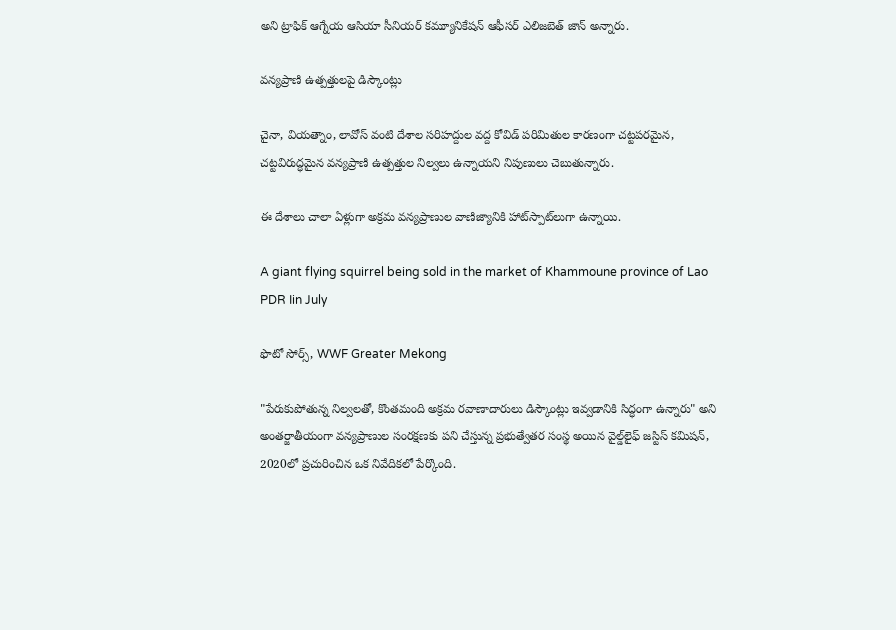అని ట్రాఫిక్ ఆగ్నేయ ఆసియా సీనియర్ కమ్యూనికేషన్ ఆఫీసర్ ఎలిజబెత్ జాన్ అన్నారు.

వన్యప్రాణి ఉత్పత్తులపై డిస్కౌంట్లు

చైనా, వియత్నాం, లావోస్ వంటి దేశాల సరిహద్దుల వద్ద కోవిడ్ పరిమితుల కారణంగా చట్టపరమైన, చట్టవిరుద్ధమైన వన్యప్రాణి ఉత్పత్తుల నిల్వలు ఉన్నాయని నిపుణులు చెబుతున్నారు.

ఈ దేశాలు చాలా ఏళ్లుగా అక్రమ వన్యప్రాణుల వాణిజ్యానికి హాట్‌స్పాట్‌లుగా ఉన్నాయి.

A giant flying squirrel being sold in the market of Khammoune province of Lao PDR Iin July

ఫొటో సోర్స్, WWF Greater Mekong

"పేరుకుపోతున్న నిల్వలతో, కొంతమంది అక్రమ రవాణాదారులు డిస్కౌంట్లు ఇవ్వడానికి సిద్ధంగా ఉన్నారు" అని అంతర్జాతీయంగా వన్యప్రాణుల సంరక్షణకు పని చేస్తున్న ప్రభుత్వేతర సంస్థ అయిన వైల్డ్‌లైఫ్ జస్టిస్ కమిషన్, 2020లో ప్రచురించిన ఒక నివేదికలో పేర్కొంది.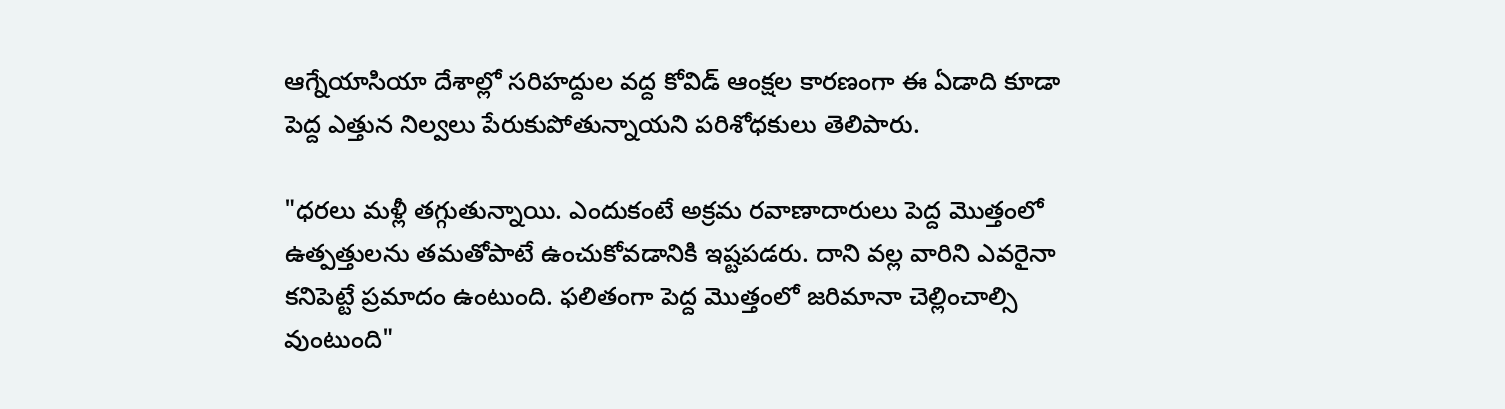ఆగ్నేయాసియా దేశాల్లో సరిహద్దుల వద్ద కోవిడ్ ఆంక్షల కారణంగా ఈ ఏడాది కూడా పెద్ద ఎత్తున నిల్వలు పేరుకుపోతున్నాయని పరిశోధకులు తెలిపారు.

"ధరలు మళ్లీ తగ్గుతున్నాయి. ఎందుకంటే అక్రమ రవాణాదారులు పెద్ద మొత్తంలో ఉత్పత్తులను తమతోపాటే ఉంచుకోవడానికి ఇష్టపడరు. దాని వల్ల వారిని ఎవరైనా కనిపెట్టే ప్రమాదం ఉంటుంది. ఫలితంగా పెద్ద మొత్తంలో జరిమానా చెల్లించాల్సి వుంటుంది"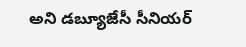అని డబ్యూజేసీ సీనియర్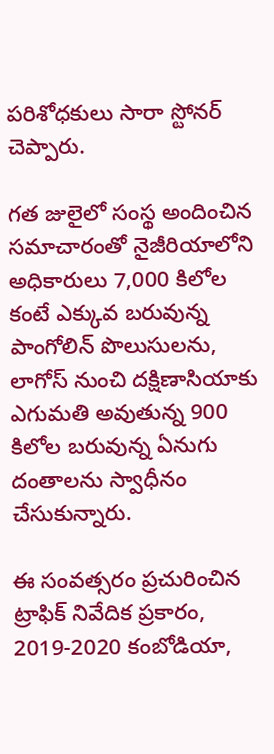పరిశోధకులు సారా స్టోనర్ చెప్పారు.

గత జులైలో సంస్థ అందించిన సమాచారంతో నైజీరియాలోని అధికారులు 7,000 కిలోల కంటే ఎక్కువ బరువున్న పాంగోలిన్‌ పొలుసులను, లాగోస్ నుంచి దక్షిణాసియాకు ఎగుమతి అవుతున్న 900 కిలోల బరువున్న ఏనుగు దంతాలను స్వాధీనం చేసుకున్నారు.

ఈ సంవత్సరం ప్రచురించిన ట్రాఫిక్ నివేదిక ప్రకారం, 2019-2020 కంబోడియా,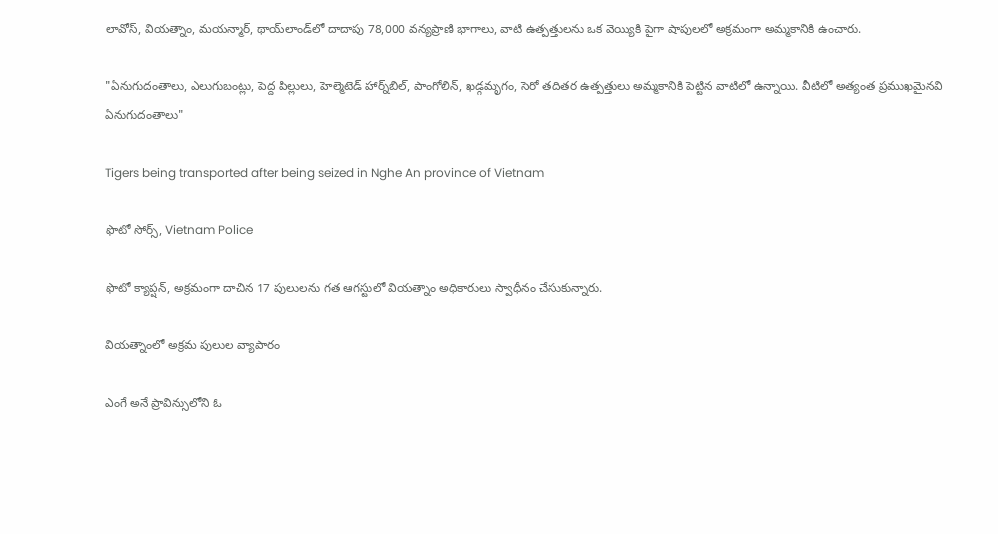లావోస్, వియత్నాం, మయన్మార్, థాయ్‌లాండ్‌లో దాదాపు 78,000 వన్యప్రాణి భాగాలు, వాటి ఉత్పత్తులను ఒక వెయ్యికి పైగా షాపులలో అక్రమంగా అమ్మకానికి ఉంచారు.

"ఏనుగుదంతాలు, ఎలుగుబంట్లు, పెద్ద పిల్లులు, హెల్మెటెడ్‌ హార్న్‌బిల్, పాంగోలిన్, ఖడ్గమృగం, సెరో తదితర ఉత్పత్తులు అమ్మకానికి పెట్టిన వాటిలో ఉన్నాయి. వీటిలో అత్యంత ప్రముఖమైనవి ఏనుగుదంతాలు"

Tigers being transported after being seized in Nghe An province of Vietnam

ఫొటో సోర్స్, Vietnam Police

ఫొటో క్యాప్షన్, అక్రమంగా దాచిన 17 పులులను గత ఆగస్టులో వియత్నాం అధికారులు స్వాధీనం చేసుకున్నారు.

వియత్నాంలో అక్రమ పులుల వ్యాపారం

ఎంగే అనే ప్రావిన్సులోని ఓ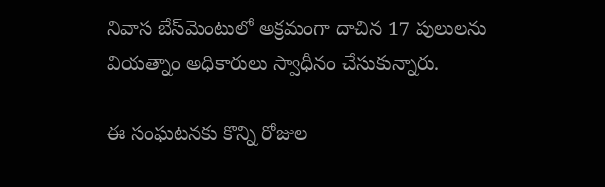నివాస బేస్‌మెంటులో అక్రమంగా దాచిన 17 పులులను వియత్నాం అధికారులు స్వాధీనం చేసుకున్నారు.

ఈ సంఘటనకు కొన్ని రోజుల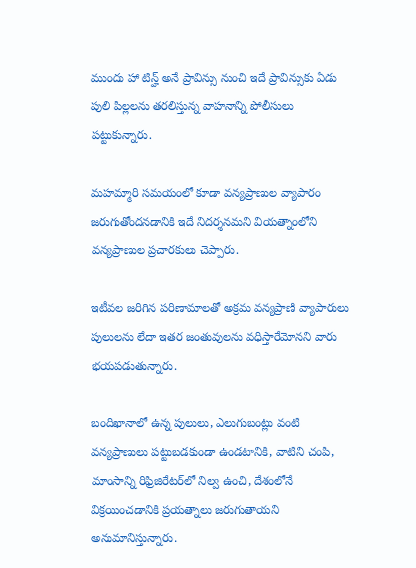ముందు హా టిన్హ్ అనే ప్రావిన్సు నుంచి ఇదే ప్రావిన్సుకు ఏడు పులి పిల్లలను తరలిస్తున్న వాహనాన్ని పోలీసులు పట్టుకున్నారు.

మహమ్మారి సమయంలో కూడా వన్యప్రాణుల వ్యాపారం జరుగుతోందనడానికి ఇదే నిదర్శనమని వియత్నాంలోని వన్యప్రాణుల ప్రచారకులు చెప్పారు.

ఇటీవల జరిగిన పరిణామాలతో అక్రమ వన్యప్రాణి వ్యాపారులు పులులను లేదా ఇతర జంతువులను వధిస్తారేమోనని వారు భయపడుతున్నారు.

బందిఖానాలో ఉన్న పులులు, ఎలుగుబంట్లు వంటి వన్యప్రాణులు పట్టుబడకుండా ఉండటానికి, వాటిని చంపి, మాంసాన్ని రిఫ్రిజిరేటర్‌లో నిల్వ ఉంచి, దేశంలోనే విక్రయించడానికి ప్రయత్నాలు జరుగుతాయని అనుమానిస్తున్నారు.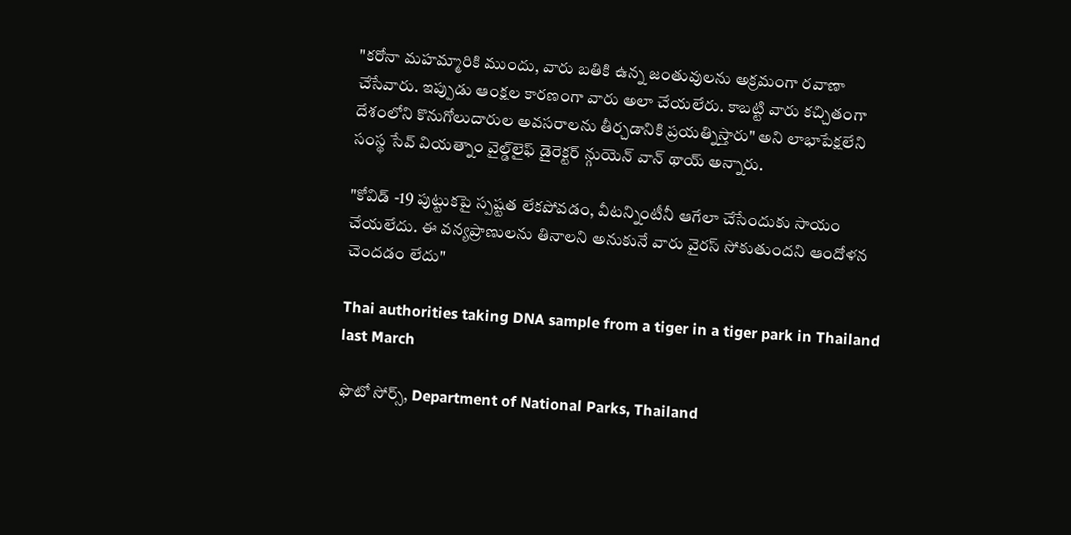"కరోనా మహమ్మారికి ముందు, వారు బతికి ఉన్న జంతువులను అక్రమంగా రవాణా చేసేవారు. ఇప్పుడు ఆంక్షల కారణంగా వారు అలా చేయలేరు. కాబట్టి వారు కచ్చితంగా దేశంలోని కొనుగోలుదారుల అవసరాలను తీర్చడానికి ప్రయత్నిస్తారు" అని లాభాపేక్షలేని సంస్థ సేవ్ వియత్నాం వైల్డ్‌లైఫ్ డైరెక్టర్ న్గుయెన్ వాన్ థాయ్ అన్నారు.

"కోవిడ్ -19 పుట్టుకపై స్పష్టత లేకపోవడం, వీటన్నింటీనీ ఆగేలా చేసేందుకు సాయం చేయలేదు. ఈ వన్యప్రాణులను తినాలని అనుకునే వారు వైరస్ సోకుతుందని ఆందోళన చెందడం లేదు"

Thai authorities taking DNA sample from a tiger in a tiger park in Thailand last March

ఫొటో సోర్స్, Department of National Parks, Thailand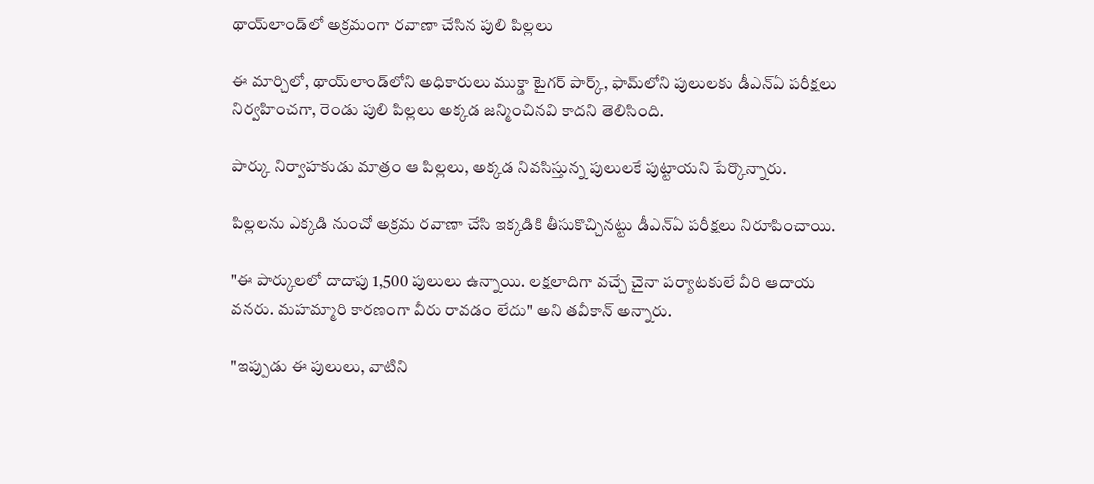థాయ్‌లాండ్‌లో అక్రమంగా రవాణా చేసిన పులి పిల్లలు

ఈ మార్చిలో, థాయ్‌లాండ్‌లోని అధికారులు ముక్డా టైగర్ పార్క్, ఫామ్‌లోని పులులకు డీఎన్ఏ పరీక్షలు నిర్వహించగా, రెండు పులి పిల్లలు అక్కడ జన్మించినవి కాదని తెలిసింది.

పార్కు నిర్వాహకుడు మాత్రం ఆ పిల్లలు, అక్కడ నివసిస్తున్న పులులకే పుట్టాయని పేర్కొన్నారు.

పిల్లలను ఎక్కడి నుంచో అక్రమ రవాణా చేసి ఇక్కడికి తీసుకొచ్చినట్టు డీఎన్ఏ పరీక్షలు నిరూపించాయి.

"ఈ పార్కులలో దాదాపు 1,500 పులులు ఉన్నాయి. లక్షలాదిగా వచ్చే చైనా పర్యాటకులే వీరి ఆదాయ వనరు. మహమ్మారి కారణంగా వీరు రావడం లేదు" అని తవీకాన్ అన్నారు.

"ఇప్పుడు ఈ పులులు, వాటిని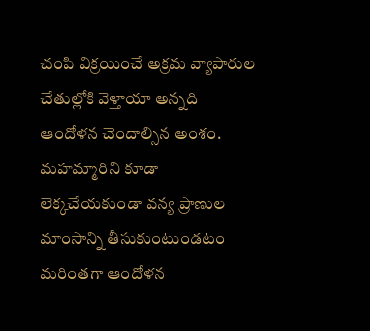చంపి విక్రయించే అక్రమ వ్యాపారుల చేతుల్లోకి వెళ్తాయా అన్నది ఆందోళన చెందాల్సిన అంశం. మహమ్మారిని కూడా లెక్కచేయకుండా వన్య ప్రాణుల మాంసాన్ని తీసుకుంటుండటం మరింతగా ఆందోళన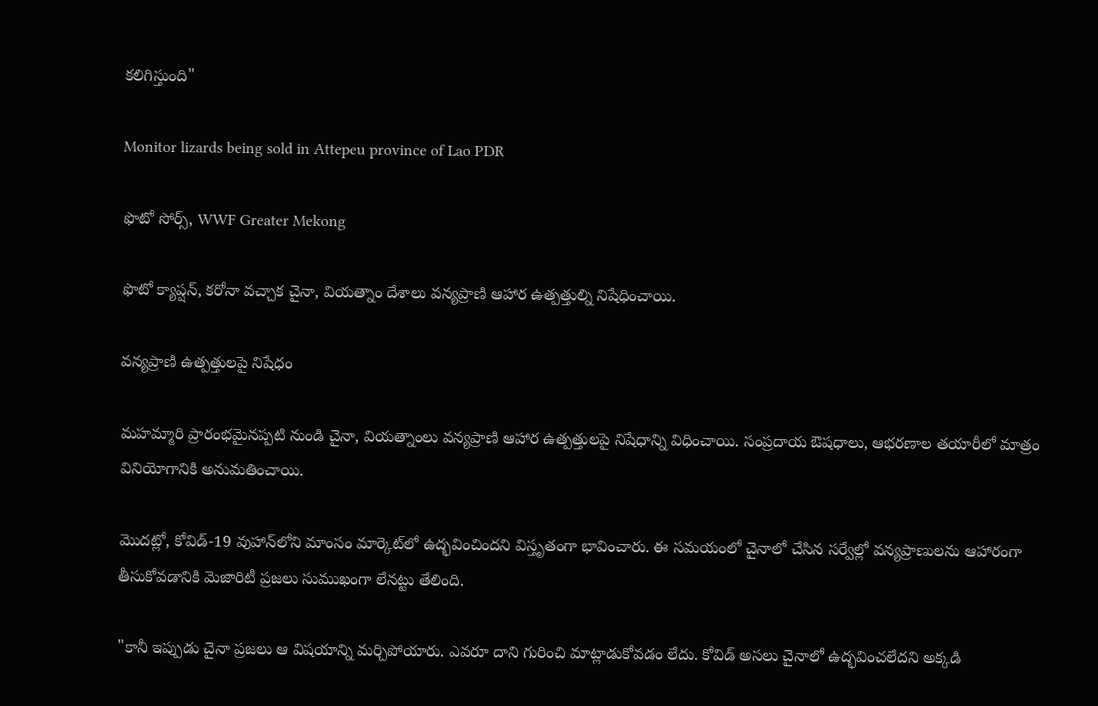కలిగిస్తుంది"

Monitor lizards being sold in Attepeu province of Lao PDR

ఫొటో సోర్స్, WWF Greater Mekong

ఫొటో క్యాప్షన్, కరోనా వచ్చాక చైనా, వియత్నాం దేశాలు వన్యప్రాణి ఆహార ఉత్పత్తుల్ని నిషేధించాయి.

వన్యప్రాణి ఉత్పత్తులపై నిషేధం

మహమ్మారి ప్రారంభమైనప్పటి నుండి చైనా, వియత్నాంలు వన్యప్రాణి ఆహార ఉత్పత్తులపై నిషేధాన్ని విధించాయి. సంప్రదాయ ఔషధాలు, ఆభరణాల తయారీలో మాత్రం వినియోగానికి అనుమతించాయి.

మొదట్లో, కోవిడ్-19 వుహాన్‌లోని మాంసం మార్కెట్‌లో ఉద్భవించిందని విస్తృతంగా భావించారు. ఈ సమయంలో చైనాలో చేసిన సర్వేల్లో వన్యప్రాణులను ఆహారంగా తీసుకోవడానికి మెజారిటీ ప్రజలు సుముఖంగా లేనట్టు తేలింది.

"కానీ ఇప్పుడు చైనా ప్రజలు ఆ విషయాన్ని మర్చిపోయారు. ఎవరూ దాని గురించి మాట్లాడుకోవడం లేదు. కోవిడ్ అసలు చైనాలో ఉద్భవించలేదని అక్కడి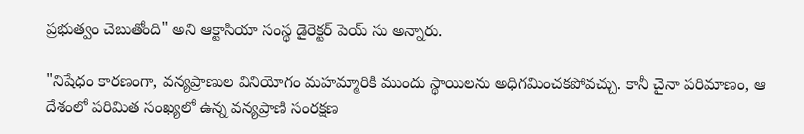ప్రభుత్వం చెబుతోంది" అని ఆక్టాసియా సంస్థ డైరెక్టర్ పెయ్ సు అన్నారు.

"నిషేధం కారణంగా, వన్యప్రాణుల వినియోగం మహమ్మారికి ముందు స్థాయిలను అధిగమించకపోవచ్చు. కానీ చైనా పరిమాణం, ఆ దేశంలో పరిమిత సంఖ్యలో ఉన్న వన్యప్రాణి సంరక్షణ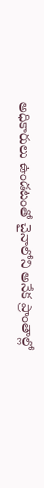అధికారులు ఉండటంతో చైనాలోని అనేక ప్రాంతాల్లో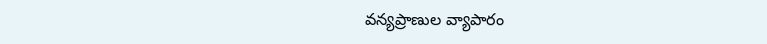వన్యప్రాణుల వ్యాపారం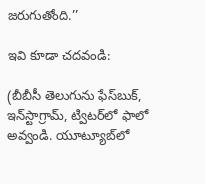జరుగుతోంది.’’

ఇవి కూడా చదవండి:

(బీబీసీ తెలుగును ఫేస్‌బుక్, ఇన్‌స్టాగ్రామ్‌, ట్విటర్‌లో ఫాలో అవ్వండి. యూట్యూబ్‌లో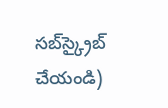సబ్‌స్క్రైబ్ చేయండి)